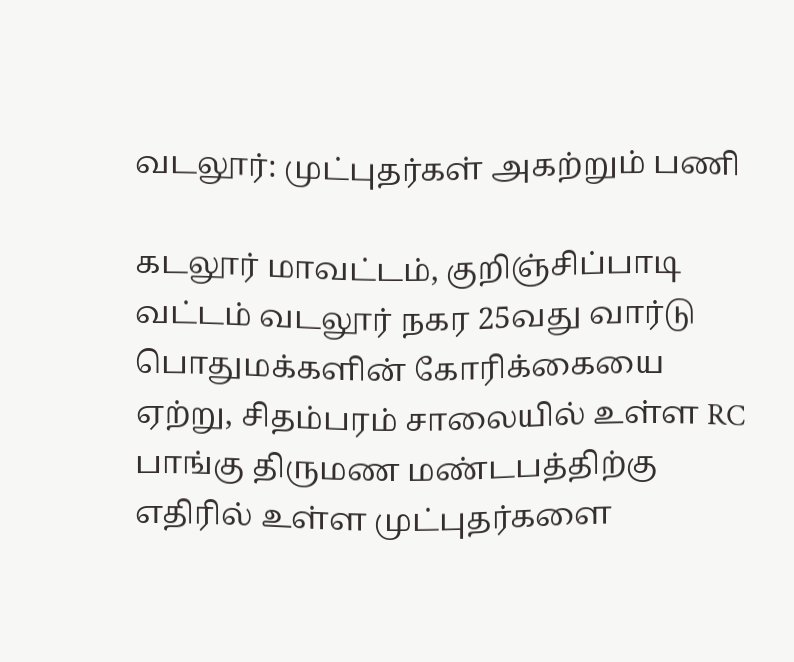வடலூர்: முட்புதர்கள் அகற்றும் பணி

கடலூர் மாவட்டம், குறிஞ்சிப்பாடி வட்டம் வடலூர் நகர 25வது வார்டு பொதுமக்களின் கோரிக்கையை ஏற்று, சிதம்பரம் சாலையில் உள்ள RC பாங்கு திருமண மண்டபத்திற்கு எதிரில் உள்ள முட்புதர்களை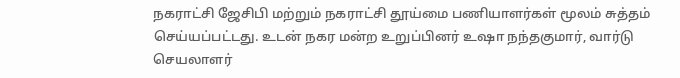நகராட்சி ஜேசிபி மற்றும் நகராட்சி தூய்மை பணியாளர்கள் மூலம் சுத்தம் செய்யப்பட்டது. உடன் நகர மன்ற உறுப்பினர் உஷா நந்தகுமார், வார்டு செயலாளர்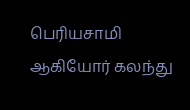பெரியசாமி ஆகியோர் கலந்து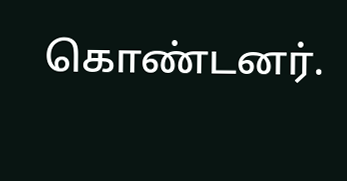கொண்டனர்.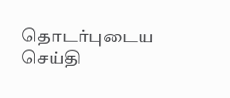தொடர்புடைய செய்தி